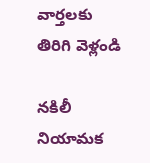వార్తలకు తిరిగి వెళ్లండి

నకిలీ నియామక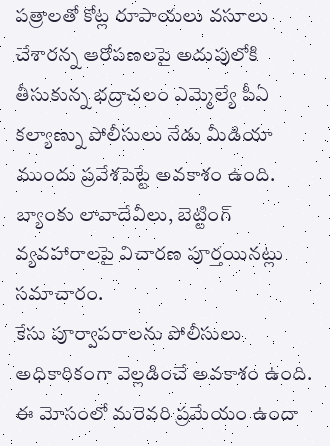పత్రాలతో కోట్ల రూపాయలు వసూలు చేశారన్న ఆరోపణలపై అదుపులోకి తీసుకున్న భద్రాచలం ఎమ్మెల్యే పీఏ కల్యాణ్ను పోలీసులు నేడు మీడియా ముందు ప్రవేశపెట్టే అవకాశం ఉంది. బ్యాంకు లావాదేవీలు, బెట్టింగ్ వ్యవహారాలపై విచారణ పూర్తయినట్లు సమాచారం.
కేసు పూర్వాపరాలను పోలీసులు అధికారికంగా వెల్లడించే అవకాశం ఉంది. ఈ మోసంలో మరెవరి ప్రమేయం ఉందా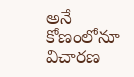అనే కోణంలోనూ విచారణ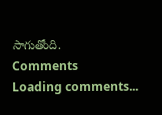సాగుతోంది.
Comments
Loading comments...